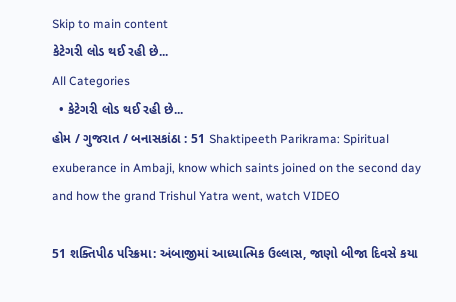Skip to main content
કેટેગરી લોડ થઈ રહી છે...
All Categories
  • કેટેગરી લોડ થઈ રહી છે...
હોમ / ગુજરાત / બનાસકાંઠા : 51 Shaktipeeth Parikrama: Spiritual exuberance in Ambaji, know which saints joined on the second day and how the grand Trishul Yatra went, watch VIDEO

51 શક્તિપીઠ પરિક્રમા: અંબાજીમાં આધ્યાત્મિક ઉલ્લાસ, જાણો બીજા દિવસે કયા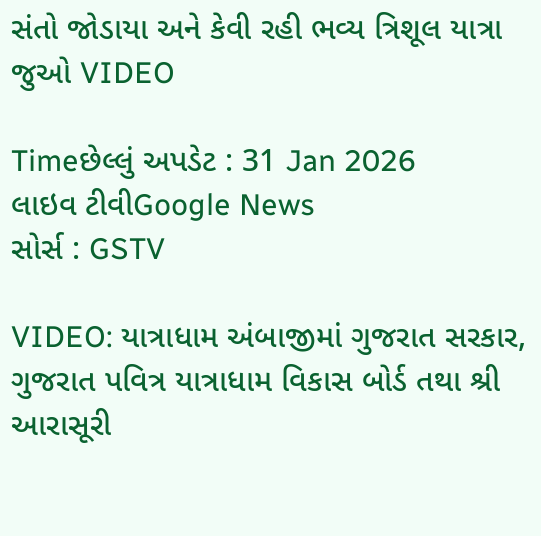સંતો જોડાયા અને કેવી રહી ભવ્ય ત્રિશૂલ યાત્રા જુઓ VIDEO

Timeછેલ્લું અપડેટ : 31 Jan 2026
લાઇવ ટીવીGoogle News
સોર્સ : GSTV

VIDEO: યાત્રાધામ અંબાજીમાં ગુજરાત સરકાર, ગુજરાત પવિત્ર યાત્રાધામ વિકાસ બોર્ડ તથા શ્રી આરાસૂરી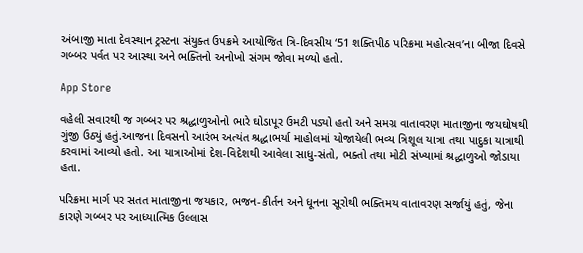અંબાજી માતા દેવસ્થાન ટ્રસ્ટના સંયુક્ત ઉપક્રમે આયોજિત ત્રિ-દિવસીય ‘51 શક્તિપીઠ પરિક્રમા મહોત્સવ’ના બીજા દિવસે ગબ્બર પર્વત પર આસ્થા અને ભક્તિનો અનોખો સંગમ જોવા મળ્યો હતો.

App Store

વહેલી સવારથી જ ગબ્બર પર શ્રદ્ધાળુઓનો ભારે ઘોડાપૂર ઉમટી પડ્યો હતો અને સમગ્ર વાતાવરણ માતાજીના જયઘોષથી ગુંજી ઉઠ્યું હતું.આજના દિવસનો આરંભ અત્યંત શ્રદ્ધાભર્યા માહોલમાં યોજાયેલી ભવ્ય ત્રિશૂલ યાત્રા તથા પાદુકા યાત્રાથી કરવામાં આવ્યો હતો. આ યાત્રાઓમાં દેશ-વિદેશથી આવેલા સાધુ-સંતો, ભક્તો તથા મોટી સંખ્યામાં શ્રદ્ધાળુઓ જોડાયા હતા.

પરિક્રમા માર્ગ પર સતત માતાજીના જયકાર, ભજન-કીર્તન અને ધૂનના સૂરોથી ભક્તિમય વાતાવરણ સર્જાયું હતું, જેના કારણે ગબ્બર પર આધ્યાત્મિક ઉલ્લાસ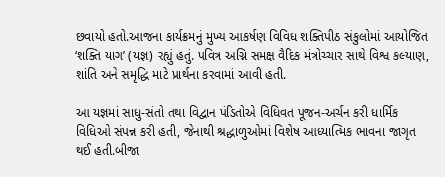છવાયો હતો.આજના કાર્યક્રમનું મુખ્ય આકર્ષણ વિવિધ શક્તિપીઠ સંકુલોમાં આયોજિત ‘શક્તિ યાગ’ (યજ્ઞ) રહ્યું હતું. પવિત્ર અગ્નિ સમક્ષ વૈદિક મંત્રોચ્ચાર સાથે વિશ્વ કલ્યાણ, શાંતિ અને સમૃદ્ધિ માટે પ્રાર્થના કરવામાં આવી હતી.

આ યજ્ઞમાં સાધુ-સંતો તથા વિદ્વાન પંડિતોએ વિધિવત પૂજન-અર્ચન કરી ધાર્મિક વિધિઓ સંપન્ન કરી હતી, જેનાથી શ્રદ્ધાળુઓમાં વિશેષ આધ્યાત્મિક ભાવના જાગૃત થઈ હતી.બીજા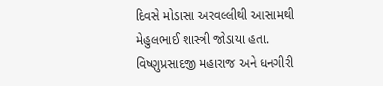દિવસે મોડાસા અરવલ્લીથી આસામથી મેહુલભાઈ શાસ્ત્રી જોડાયા હતા. વિષ્ણુપ્રસાદજી મહારાજ અને ધનગીરી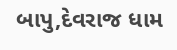બાપુ,દેવરાજ ધામ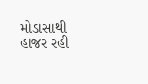મોડાસાથી હાજર રહી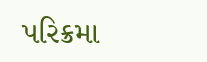પરિક્રમા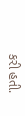કરી હતી.